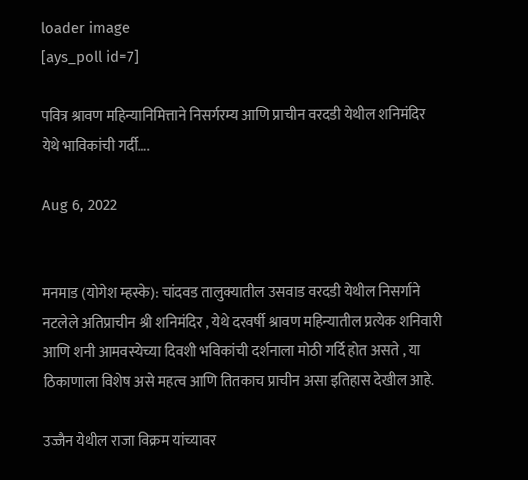loader image
[ays_poll id=7]

पवित्र श्रावण महिन्यानिमित्ताने निसर्गरम्य आणि प्राचीन वरदडी येथील शनिमंदिर येथे भाविकांची गर्दी….

Aug 6, 2022


मनमाड (योगेश म्हस्के): चांदवड तालुक्यातील उसवाड वरदडी येथील निसर्गाने नटलेले अतिप्राचीन श्री शनिमंदिर , येथे दरवर्षी श्रावण महिन्यातील प्रत्येक शनिवारी आणि शनी आमवस्येच्या दिवशी भविकांची दर्शनाला मोठी गर्दि होत असते , या ठिकाणाला विशेष असे महत्व आणि तितकाच प्राचीन असा इतिहास देखील आहे.

उज्जैन येथील राजा विक्रम यांच्यावर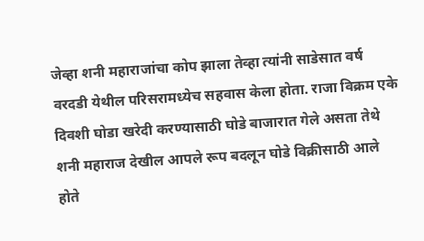जेव्हा शनी महाराजांचा कोप झाला तेव्हा त्यांनी साडेसात वर्ष वरदडी येथील परिसरामध्येच सहवास केला होता. राजा विक्रम एके दिवशी घोडा खरेदी करण्यासाठी घोडे बाजारात गेले असता तेथे शनी महाराज देखील आपले रूप बदलून घोडे विक्रीसाठी आले होते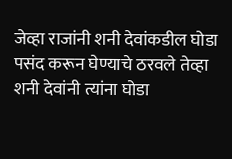जेव्हा राजांनी शनी देवांकडील घोडा पसंद करून घेण्याचे ठरवले तेव्हा शनी देवांनी त्यांना घोडा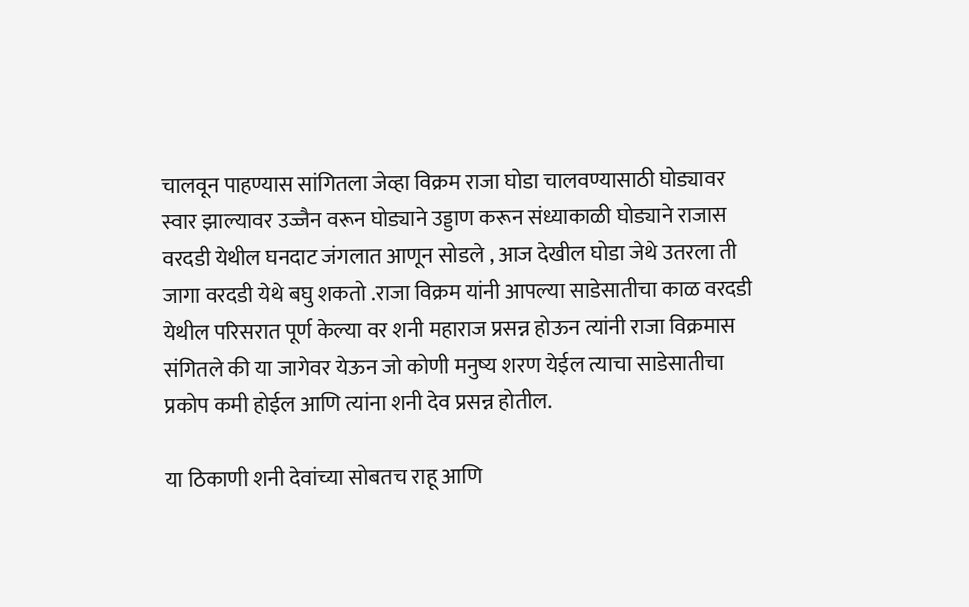चालवून पाहण्यास सांगितला जेव्हा विक्रम राजा घोडा चालवण्यासाठी घोड्यावर स्वार झाल्यावर उज्जैन वरून घोड्याने उड्डाण करून संध्याकाळी घोड्याने राजास वरदडी येथील घनदाट जंगलात आणून सोडले , आज देखील घोडा जेथे उतरला ती जागा वरदडी येथे बघु शकतो .राजा विक्रम यांनी आपल्या साडेसातीचा काळ वरदडी येथील परिसरात पूर्ण केल्या वर शनी महाराज प्रसन्न होऊन त्यांनी राजा विक्रमास संगितले की या जागेवर येऊन जो कोणी मनुष्य शरण येईल त्याचा साडेसातीचा प्रकोप कमी होईल आणि त्यांना शनी देव प्रसन्न होतील.

या ठिकाणी शनी देवांच्या सोबतच राहू आणि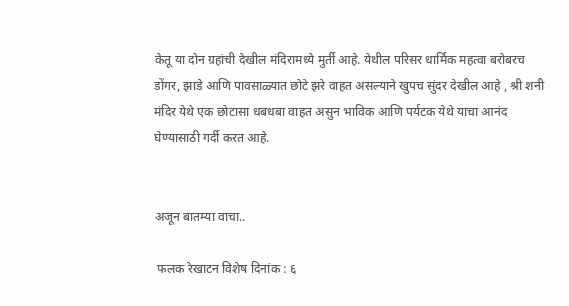केतू या दोन ग्रहांची देखील मंदिरामध्ये मुर्ती आहे. येथील परिसर धार्मिक महत्वा बरोबरच डोंगर, झाडे आणि पावसाळ्यात छोटे झरे वाहत असल्याने खुपच सुंदर देखील आहे , श्री शनी मंदिर येथे एक छोटासा धबधबा वाहत असुन भाविक आणि पर्यटक येथे याचा आनंद घेण्यासाठी गर्दी करत आहे.


अजून बातम्या वाचा..

 फलक रेखाटन विशेष दिनांक : ६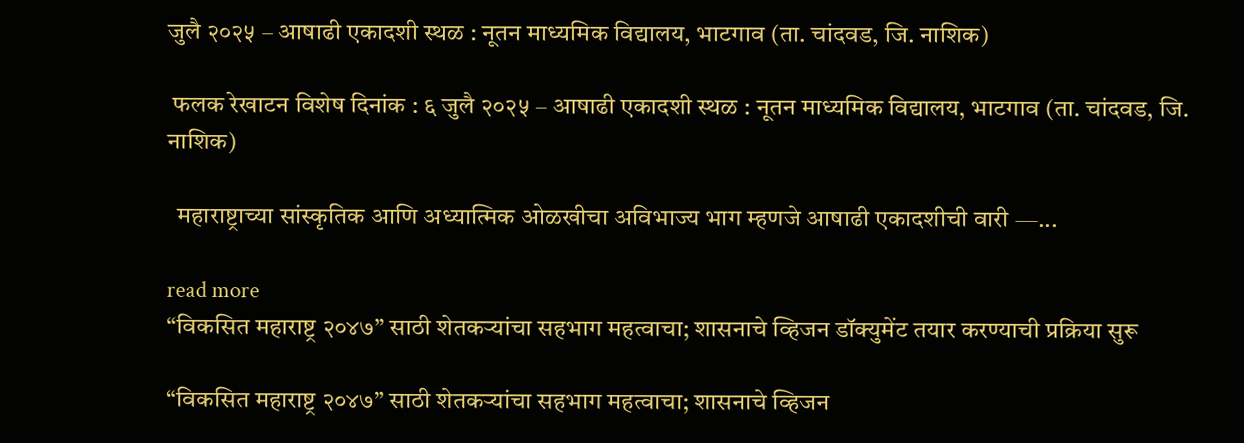जुलै २०२५ – आषाढी एकादशी स्थळ : नूतन माध्यमिक विद्यालय, भाटगाव (ता. चांदवड, जि. नाशिक)

 फलक रेखाटन विशेष दिनांक : ६ जुलै २०२५ – आषाढी एकादशी स्थळ : नूतन माध्यमिक विद्यालय, भाटगाव (ता. चांदवड, जि. नाशिक)

  महाराष्ट्राच्या सांस्कृतिक आणि अध्यात्मिक ओळखीचा अविभाज्य भाग म्हणजे आषाढी एकादशीची वारी —...

read more
“विकसित महाराष्ट्र २०४७” साठी शेतकऱ्यांचा सहभाग महत्वाचा; शासनाचे व्हिजन डॉक्युमेंट तयार करण्याची प्रक्रिया सुरू

“विकसित महाराष्ट्र २०४७” साठी शेतकऱ्यांचा सहभाग महत्वाचा; शासनाचे व्हिजन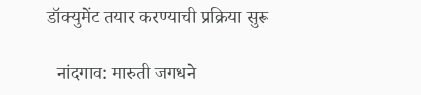डॉक्युमेंट तयार करण्याची प्रक्रिया सुरू

  नांदगाव: मारुती जगधने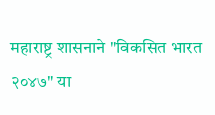महाराष्ट्र शासनाने "विकसित भारत २०४७" या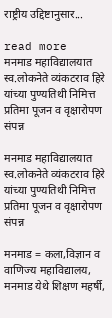राष्ट्रीय उद्दिष्टानुसार...

read more
मनमाड महाविद्यालयात स्व.लोकनेते व्यंकटराव हिरे यांच्या पुण्यतिथी निमित्त प्रतिमा पूजन व वृक्षारोपण संपन्न

मनमाड महाविद्यालयात स्व.लोकनेते व्यंकटराव हिरे यांच्या पुण्यतिथी निमित्त प्रतिमा पूजन व वृक्षारोपण संपन्न

मनमाड = कला,विज्ञान व वाणिज्य महाविद्यालय, मनमाड येथे शिक्षण महर्षी,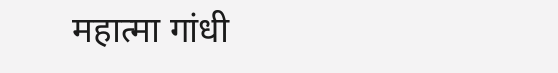महात्मा गांधी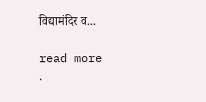विद्यामंदिर व...

read more
.